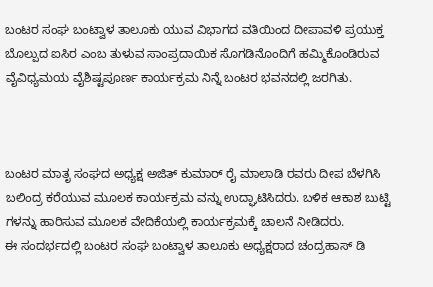ಬಂಟರ ಸಂಘ ಬಂಟ್ವಾಳ ತಾಲೂಕು ಯುವ ವಿಭಾಗದ ವತಿಯಿಂದ ದೀಪಾವಳಿ ಪ್ರಯುಕ್ತ ಬೊಲ್ಪುದ ಐಸಿರ ಎಂಬ ತುಳುವ ಸಾಂಪ್ರದಾಯಿಕ ಸೊಗಡಿನೊಂದಿಗೆ ಹಮ್ಮಿಕೊಂಡಿರುವ ವೈವಿಧ್ಯಮಯ ವೈಶಿಷ್ಟಪೂರ್ಣ ಕಾರ್ಯಕ್ರಮ ನಿನ್ನೆ ಬಂಟರ ಭವನದಲ್ಲಿ ಜರಗಿತು.



ಬಂಟರ ಮಾತೃ ಸಂಘದ ಅಧ್ಯಕ್ಷ ಅಜಿತ್ ಕುಮಾರ್ ರೈ ಮಾಲಾಡಿ ರವರು ದೀಪ ಬೆಳಗಿಸಿ ಬಲಿಂದ್ರ ಕರೆಯುವ ಮೂಲಕ ಕಾರ್ಯಕ್ರಮ ವನ್ನು ಉದ್ಘಾಟಿಸಿದರು. ಬಳಿಕ ಆಕಾಶ ಬುಟ್ಟಿ ಗಳನ್ನು ಹಾರಿಸುವ ಮೂಲಕ ವೇದಿಕೆಯಲ್ಲಿ ಕಾರ್ಯಕ್ರಮಕ್ಕೆ ಚಾಲನೆ ನೀಡಿದರು.
ಈ ಸಂದರ್ಭದಲ್ಲಿ ಬಂಟರ ಸಂಘ ಬಂಟ್ವಾಳ ತಾಲೂಕು ಅಧ್ಯಕ್ಷರಾದ ಚಂದ್ರಹಾಸ್ ಡಿ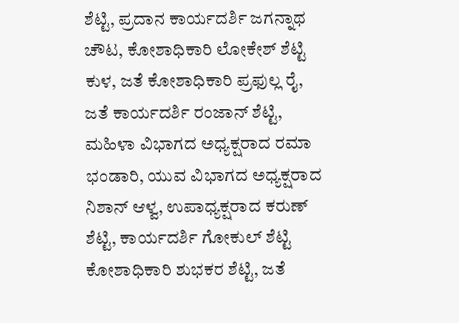ಶೆಟ್ಟಿ, ಪ್ರದಾನ ಕಾರ್ಯದರ್ಶಿ ಜಗನ್ನಾಥ ಚೌಟ, ಕೋಶಾಧಿಕಾರಿ ಲೋಕೇಶ್ ಶೆಟ್ಟಿ ಕುಳ, ಜತೆ ಕೋಶಾಧಿಕಾರಿ ಪ್ರಫುಲ್ಲ ರೈ, ಜತೆ ಕಾರ್ಯದರ್ಶಿ ರಂಜಾನ್ ಶೆಟ್ಟಿ, ಮಹಿಳಾ ವಿಭಾಗದ ಅಧ್ಯಕ್ಷರಾದ ರಮಾ ಭಂಡಾರಿ, ಯುವ ವಿಭಾಗದ ಅಧ್ಯಕ್ಷರಾದ ನಿಶಾನ್ ಆಳ್ವ, ಉಪಾಧ್ಯಕ್ಷರಾದ ಕರುಣ್ ಶೆಟ್ಟಿ, ಕಾರ್ಯದರ್ಶಿ ಗೋಕುಲ್ ಶೆಟ್ಟಿ ಕೋಶಾಧಿಕಾರಿ ಶುಭಕರ ಶೆಟ್ಟಿ, ಜತೆ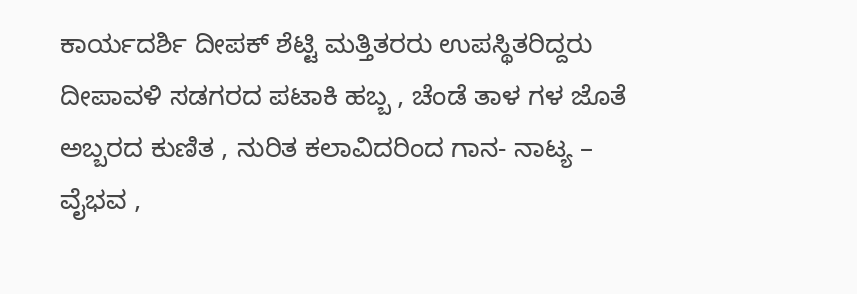ಕಾರ್ಯದರ್ಶಿ ದೀಪಕ್ ಶೆಟ್ಟಿ ಮತ್ತಿತರರು ಉಪಸ್ಥಿತರಿದ್ದರು
ದೀಪಾವಳಿ ಸಡಗರದ ಪಟಾಕಿ ಹಬ್ಬ , ಚೆಂಡೆ ತಾಳ ಗಳ ಜೊತೆ ಅಬ್ಬರದ ಕುಣಿತ , ನುರಿತ ಕಲಾವಿದರಿಂದ ಗಾನ- ನಾಟ್ಯ – ವೈಭವ ,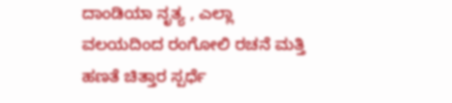ದಾಂಡಿಯಾ ನೃತ್ಯ , ಎಲ್ಲಾ ವಲಯದಿಂದ ರಂಗೋಲಿ ರಚನೆ ಮತ್ತಿ ಹಣತೆ ಚಿತ್ತಾರ ಸ್ಪರ್ಧೆ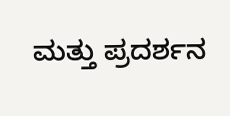ಮತ್ತು ಪ್ರದರ್ಶನ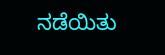ನಡೆಯಿತು